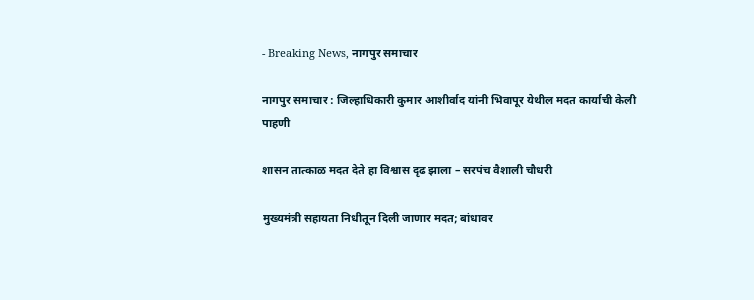- Breaking News, नागपुर समाचार

नागपुर समाचार : जिल्हाधिकारी कुमार आशीर्वाद यांनी भिवापूर येथील मदत कार्याची केली पाहणी

शासन तात्काळ मदत देते हा विश्वास दृढ झाला – सरपंच वैशाली चौधरी

मुख्यमंत्री सहायता निधीतून दिली जाणार मदत; बांधावर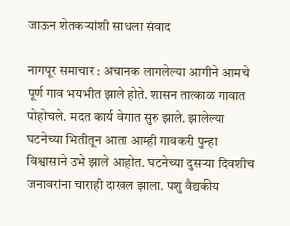जाऊन शेतकऱ्यांशी साधला संवाद

नागपूर समाचार : अचानक लागलेल्या आगीने आमचे पूर्ण गाव भयभीत झाले होते. शासन तात्काळ गावात पोहोचले. मदत कार्य वेगात सुरु झाले. झालेल्या घटनेच्या भितीतून आता आम्ही गावकरी पुन्हा विश्वासाने उभे झाले आहोत. घटनेच्या दुसऱ्या दिवशीच जनावरांना चाराही दाखल झाला. पशु वैद्यकीय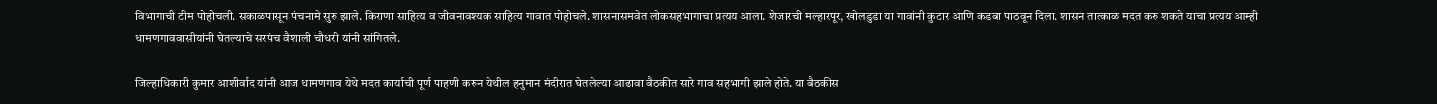विभागाची टीम पोहोचली. सकाळपासून पंचनामे सुरु झाले. किराणा साहित्य व जीवनावश्यक साहित्य गावात पोहोचले. शासनासमवेत लोकसहभागाचा प्रत्यय आला. शेजारची मल्हारपूर, खोलडुडा या गावांनी कुटार आणि कडबा पाठवून दिला. शासन तात्काळ मदत करु शकते याचा प्रत्यय आम्ही धामणगाववासीयांनी घेतल्याचे सरपंच वैशाली चौधरी यांनी सांगितले.

जिल्हाधिकारी कुमार आशीर्वाद यांनी आज धामणगाव येथे मदत कार्याची पूर्ण पाहणी करुन येथील हनुमान मंदीरात घेतलेल्या आढावा बैठकीत सारे गाव सहभागी झाले होते. या बैठकीस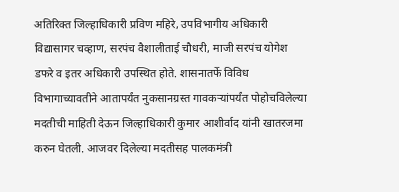अतिरिक्त जिल्हाधिकारी प्रविण महिरे, उपविभागीय अधिकारी विद्यासागर चव्हाण, सरपंच वैशालीताई चौधरी, माजी सरपंच योगेश डफरे व इतर अधिकारी उपस्थित होते. शासनातर्फे विविध विभागाच्यावतीने आतापर्यंत नुकसानग्रस्त गावकऱ्यांपर्यंत पोहोचविलेल्या मदतीची माहिती देऊन जिल्हाधिकारी कुमार आशीर्वाद यांनी खातरजमा करुन घेतली. आजवर दिलेल्या मदतीसह पालकमंत्री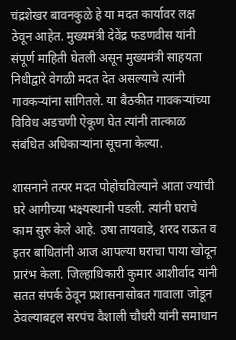चंद्रशेखर बावनकुळे हे या मदत कार्यावर लक्ष ठेवून आहेत. मुख्यमंत्री देवेंद्र फडणवीस यांनी संपूर्ण माहिती घेतली असून मुख्यमंत्री साहयता निधीद्वारे वेगळी मदत देत असल्याचे त्यांनी गावकऱ्यांना सांगितले. या बैठकीत गावकऱ्यांच्या विविध अडचणी ऐकूण घेत त्यांनी तात्काळ संबंधित अधिकाऱ्यांना सूचना केल्या.

शासनाने तत्पर मदत पोहोचविल्याने आता ज्यांची घरे आगीच्या भक्ष्यस्थानी पडली. त्यांनी घराचे काम सुरु केले आहे. उषा तायवाडे, शरद राऊत व इतर बाधितांनी आज आपल्या घराचा पाया खोदून प्रारंभ केला. जिल्हाधिकारी कुमार आशीर्वाद यांनी सतत संपर्क ठेवून प्रशासनासोबत गावाला जोडून ठेवल्याबद्दल सरपंच वैशाली चौधरी यांनी समाधान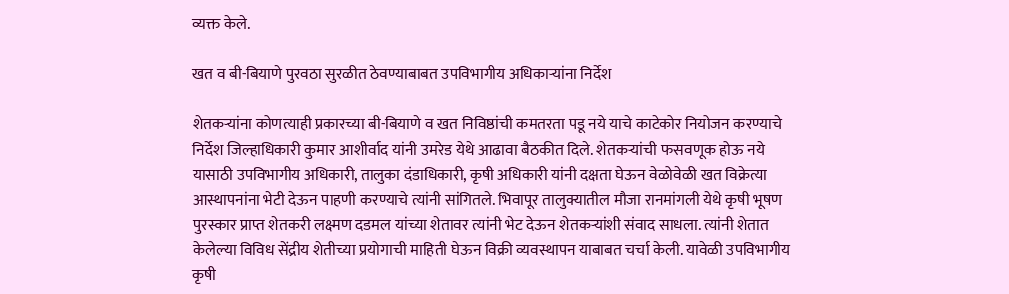व्यक्त केले.

खत व बी-बियाणे पुरवठा सुरळीत ठेवण्याबाबत उपविभागीय अधिकाऱ्यांना निर्देश

शेतकऱ्यांना कोणत्याही प्रकारच्या बी-बियाणे व खत निविष्ठांची कमतरता पडू नये याचे काटेकोर नियोजन करण्याचे निर्देश जिल्हाधिकारी कुमार आशीर्वाद यांनी उमरेड येथे आढावा बैठकीत दिले. शेतकऱ्यांची फसवणूक होऊ नये यासाठी उपविभागीय अधिकारी, तालुका दंडाधिकारी, कृषी अधिकारी यांनी दक्षता घेऊन वेळोवेळी खत विक्रेत्या आस्थापनांना भेटी देऊन पाहणी करण्याचे त्यांनी सांगितले. भिवापूर तालुक्यातील मौजा रानमांगली येथे कृषी भूषण पुरस्कार प्राप्त शेतकरी लक्ष्मण दडमल यांच्या शेतावर त्यांनी भेट देऊन शेतकऱ्यांशी संवाद साधला. त्यांनी शेतात केलेल्या विविध सेंद्रीय शेतीच्या प्रयोगाची माहिती घेऊन विक्री व्यवस्थापन याबाबत चर्चा केली. यावेळी उपविभागीय कृषी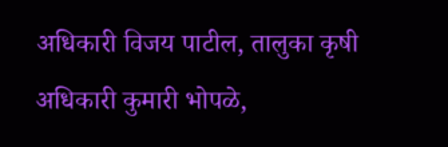अधिकारी विजय पाटील, तालुका कृषी अधिकारी कुमारी भोपळे,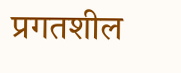प्रगतशील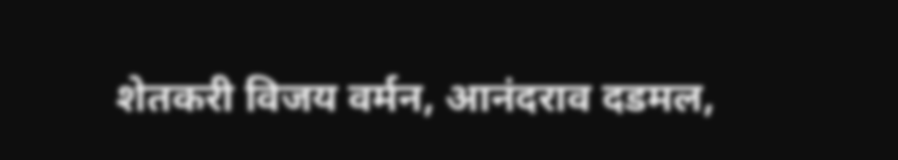शेतकरी विजय वर्मन, आनंदराव दडमल,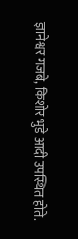ज्ञानेश्वर गजबे, किशोर भुडे आदी उपस्थित होते.